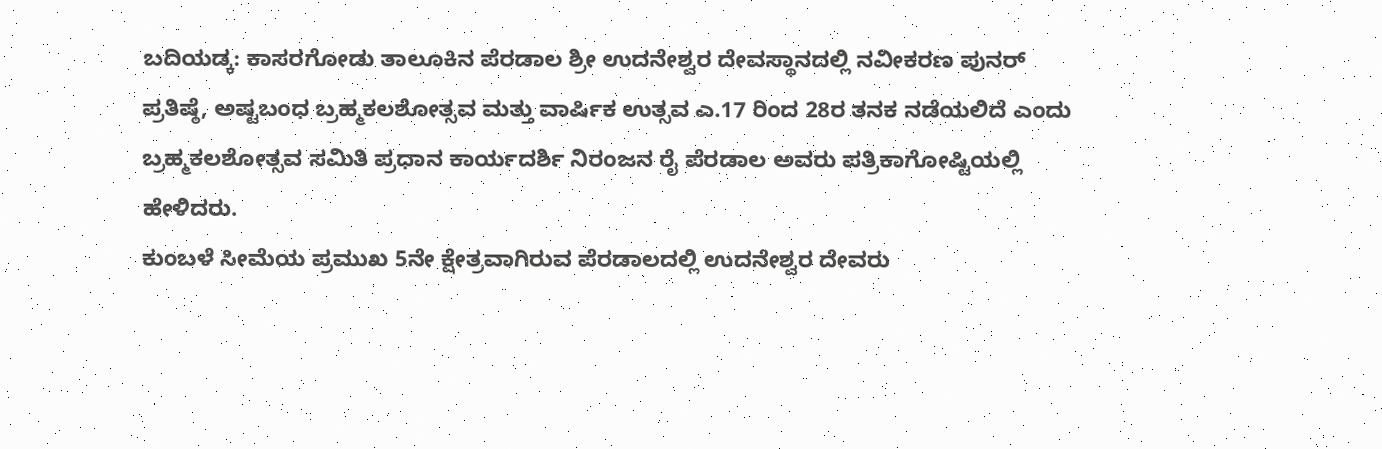ಬದಿಯಡ್ಕ: ಕಾಸರಗೋಡು ತಾಲೂಕಿನ ಪೆರಡಾಲ ಶ್ರೀ ಉದನೇಶ್ವರ ದೇವಸ್ಥಾನದಲ್ಲಿ ನವೀಕರಣ ಪುನರ್ ಪ್ರತಿಷ್ಠೆ, ಅಷ್ಟಬಂಧ ಬ್ರಹ್ಮಕಲಶೋತ್ಸವ ಮತ್ತು ವಾರ್ಷಿಕ ಉತ್ಸವ ಎ.17 ರಿಂದ 28ರ ತನಕ ನಡೆಯಲಿದೆ ಎಂದು ಬ್ರಹ್ಮಕಲಶೋತ್ಸವ ಸಮಿತಿ ಪ್ರಧಾನ ಕಾರ್ಯದರ್ಶಿ ನಿರಂಜನ ರೈ ಪೆರಡಾಲ ಅವರು ಪತ್ರಿಕಾಗೋಷ್ಟಿಯಲ್ಲಿ ಹೇಳಿದರು.
ಕುಂಬಳೆ ಸೀಮೆಯ ಪ್ರಮುಖ 5ನೇ ಕ್ಷೇತ್ರವಾಗಿರುವ ಪೆರಡಾಲದಲ್ಲಿ ಉದನೇಶ್ವರ ದೇವರು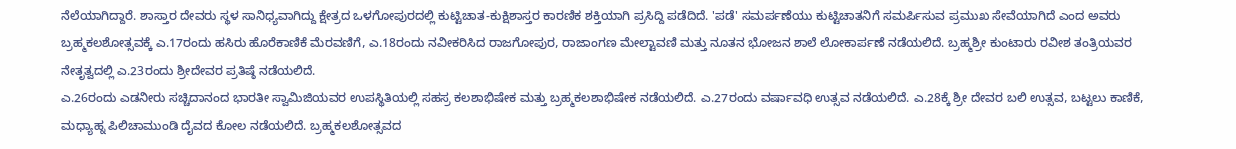ನೆಲೆಯಾಗಿದ್ದಾರೆ. ಶಾಸ್ತಾರ ದೇವರು ಸ್ಥಳ ಸಾನಿಧ್ಯವಾಗಿದ್ದು ಕ್ಷೇತ್ರದ ಒಳಗೋಪುರದಲ್ಲಿ ಕುಟ್ಟಿಚಾತ-ಕುಕ್ಷಿಶಾಸ್ತರ ಕಾರಣಿಕ ಶಕ್ತಿಯಾಗಿ ಪ್ರಸಿದ್ದಿ ಪಡೆದಿದೆ. 'ಪಡೆ' ಸಮರ್ಪಣೆಯು ಕುಟ್ಟಿಚಾತನಿಗೆ ಸಮರ್ಪಿಸುವ ಪ್ರಮುಖ ಸೇವೆಯಾಗಿದೆ ಎಂದ ಅವರು ಬ್ರಹ್ಮಕಲಶೋತ್ಸವಕ್ಕೆ ಎ.17ರಂದು ಹಸಿರು ಹೊರೆಕಾಣಿಕೆ ಮೆರವಣಿಗೆ, ಎ.18ರಂದು ನವೀಕರಿಸಿದ ರಾಜಗೋಪುರ, ರಾಜಾಂಗಣ ಮೇಲ್ಟಾವಣಿ ಮತ್ತು ನೂತನ ಭೋಜನ ಶಾಲೆ ಲೋಕಾರ್ಪಣೆ ನಡೆಯಲಿದೆ. ಬ್ರಹ್ಮಶ್ರೀ ಕುಂಟಾರು ರವೀಶ ತಂತ್ರಿಯವರ ನೇತೃತ್ವದಲ್ಲಿ ಎ.23ರಂದು ಶ್ರೀದೇವರ ಪ್ರತಿಷ್ಠೆ ನಡೆಯಲಿದೆ.
ಎ.26ರಂದು ಎಡನೀರು ಸಚ್ಚಿದಾನಂದ ಭಾರತೀ ಸ್ವಾಮಿಜಿಯವರ ಉಪಸ್ಥಿತಿಯಲ್ಲಿ ಸಹಸ್ರ ಕಲಶಾಭಿಷೇಕ ಮತ್ತು ಬ್ರಹ್ಮಕಲಶಾಭಿಷೇಕ ನಡೆಯಲಿದೆ. ಎ.27ರಂದು ವರ್ಷಾವಧಿ ಉತ್ಸವ ನಡೆಯಲಿದೆ. ಎ.28ಕ್ಕೆ ಶ್ರೀ ದೇವರ ಬಲಿ ಉತ್ಸವ, ಬಟ್ಟಲು ಕಾಣಿಕೆ, ಮಧ್ಯಾಹ್ನ ಪಿಲಿಚಾಮುಂಡಿ ದೈವದ ಕೋಲ ನಡೆಯಲಿದೆ. ಬ್ರಹ್ಮಕಲಶೋತ್ಸವದ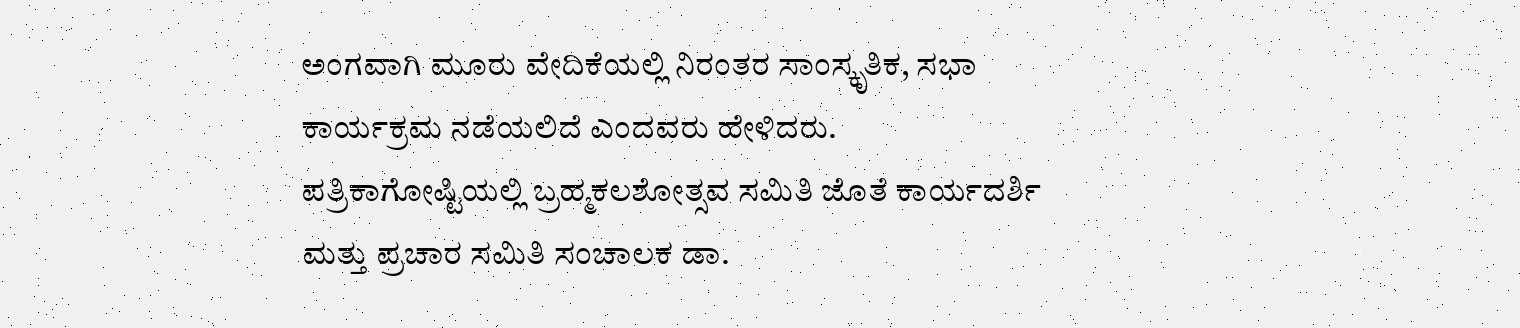ಅಂಗವಾಗಿ ಮೂರು ವೇದಿಕೆಯಲ್ಲಿ ನಿರಂತರ ಸಾಂಸ್ಕೃತಿಕ, ಸಭಾ ಕಾರ್ಯಕ್ರಮ ನಡೆಯಲಿದೆ ಎಂದವರು ಹೇಳಿದರು.
ಪತ್ರಿಕಾಗೋಷ್ಟಿಯಲ್ಲಿ ಬ್ರಹ್ಮಕಲಶೋತ್ಸವ ಸಮಿತಿ ಜೊತೆ ಕಾರ್ಯದರ್ಶಿ ಮತ್ತು ಪ್ರಚಾರ ಸಮಿತಿ ಸಂಚಾಲಕ ಡಾ.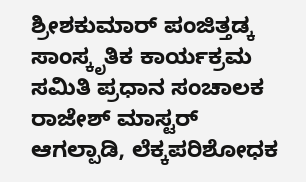ಶ್ರೀಶಕುಮಾರ್ ಪಂಜಿತ್ತಡ್ಕ ಸಾಂಸ್ಕೃತಿಕ ಕಾರ್ಯಕ್ರಮ ಸಮಿತಿ ಪ್ರಧಾನ ಸಂಚಾಲಕ ರಾಜೇಶ್ ಮಾಸ್ಟರ್ ಆಗಲ್ಪಾಡಿ, ಲೆಕ್ಕಪರಿಶೋಧಕ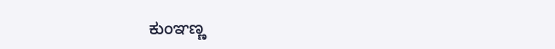ಕುಂಞಣ್ಣ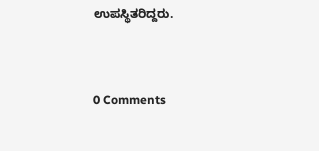ಉಪಸ್ಥಿತರಿದ್ದರು.


0 Comments